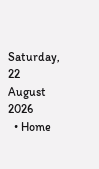Saturday, 22 August 2026
  • Home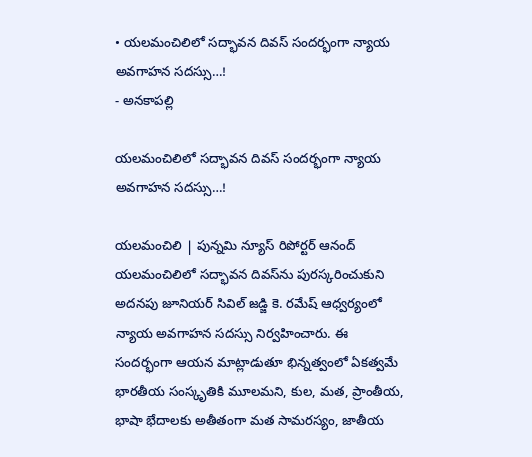• యలమంచిలిలో సద్భావన దివస్‌ సందర్భంగా న్యాయ అవగాహన సదస్సు…!
- అనకాపల్లి

యలమంచిలిలో సద్భావన దివస్‌ సందర్భంగా న్యాయ అవగాహన సదస్సు…!

యలమంచిలి | పున్నమి న్యూస్ రిపోర్టర్ ఆనంద్ యలమంచిలిలో సద్భావన దివస్‌ను పురస్కరించుకుని అదనపు జూనియర్ సివిల్ జడ్జి కె. రమేష్ ఆధ్వర్యంలో న్యాయ అవగాహన సదస్సు నిర్వహించారు. ఈ సందర్భంగా ఆయన మాట్లాడుతూ భిన్నత్వంలో ఏకత్వమే భారతీయ సంస్కృతికి మూలమని, కుల, మత, ప్రాంతీయ, భాషా భేదాలకు అతీతంగా మత సామరస్యం, జాతీయ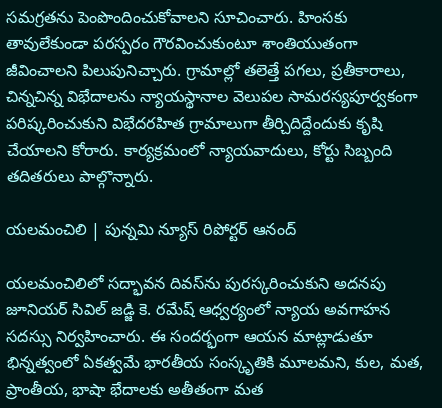సమగ్రతను పెంపొందించుకోవాలని సూచించారు. హింసకు తావులేకుండా పరస్పరం గౌరవించుకుంటూ శాంతియుతంగా జీవించాలని పిలుపునిచ్చారు. గ్రామాల్లో తలెత్తే పగలు, ప్రతీకారాలు, చిన్నచిన్న విభేదాలను న్యాయస్థానాల వెలుపల సామరస్యపూర్వకంగా పరిష్కరించుకుని విభేదరహిత గ్రామాలుగా తీర్చిదిద్దేందుకు కృషి చేయాలని కోరారు. కార్యక్రమంలో న్యాయవాదులు, కోర్టు సిబ్బంది తదితరులు పాల్గొన్నారు.

యలమంచిలి | పున్నమి న్యూస్ రిపోర్టర్ ఆనంద్

యలమంచిలిలో సద్భావన దివస్‌ను పురస్కరించుకుని అదనపు జూనియర్ సివిల్ జడ్జి కె. రమేష్ ఆధ్వర్యంలో న్యాయ అవగాహన సదస్సు నిర్వహించారు. ఈ సందర్భంగా ఆయన మాట్లాడుతూ భిన్నత్వంలో ఏకత్వమే భారతీయ సంస్కృతికి మూలమని, కుల, మత, ప్రాంతీయ, భాషా భేదాలకు అతీతంగా మత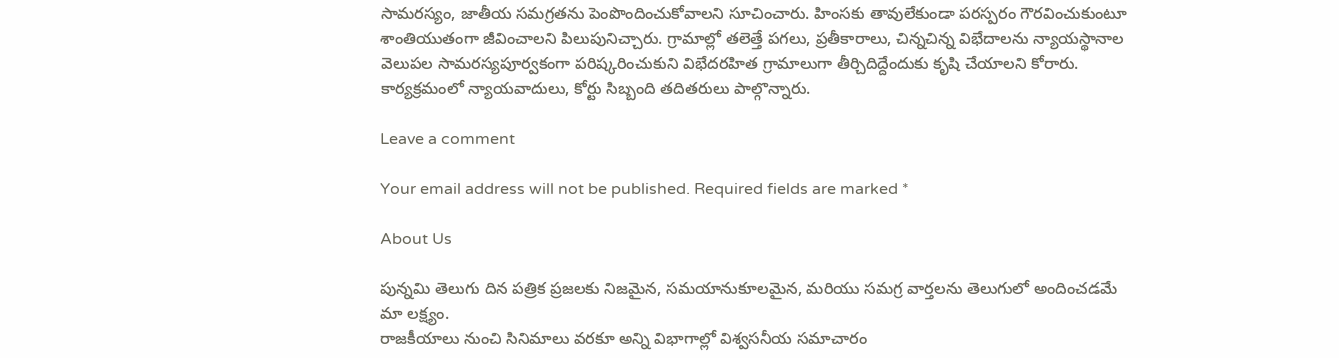సామరస్యం, జాతీయ సమగ్రతను పెంపొందించుకోవాలని సూచించారు. హింసకు తావులేకుండా పరస్పరం గౌరవించుకుంటూ శాంతియుతంగా జీవించాలని పిలుపునిచ్చారు. గ్రామాల్లో తలెత్తే పగలు, ప్రతీకారాలు, చిన్నచిన్న విభేదాలను న్యాయస్థానాల వెలుపల సామరస్యపూర్వకంగా పరిష్కరించుకుని విభేదరహిత గ్రామాలుగా తీర్చిదిద్దేందుకు కృషి చేయాలని కోరారు. కార్యక్రమంలో న్యాయవాదులు, కోర్టు సిబ్బంది తదితరులు పాల్గొన్నారు.

Leave a comment

Your email address will not be published. Required fields are marked *

About Us

పున్నమి తెలుగు దిన పత్రిక ప్రజలకు నిజమైన, సమయానుకూలమైన, మరియు సమగ్ర వార్తలను తెలుగులో అందించడమే మా లక్ష్యం.
రాజకీయాలు నుంచి సినిమాలు వరకూ అన్ని విభాగాల్లో విశ్వసనీయ సమాచారం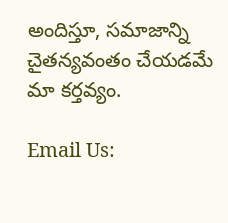అందిస్తూ, సమాజాన్ని చైతన్యవంతం చేయడమే మా కర్తవ్యం.

Email Us: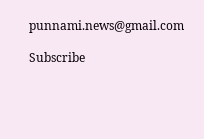punnami.news@gmail.com

Subscribe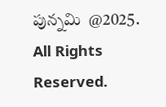పున్నమి  @2025. All Rights Reserved.